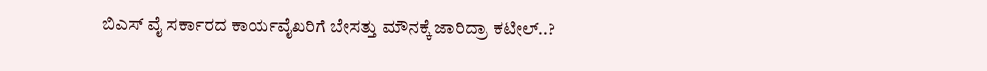ಬಿಎಸ್ ವೈ ಸರ್ಕಾರದ ಕಾರ್ಯವೈಖರಿಗೆ ಬೇಸತ್ತು ಮೌನಕ್ಕೆ ಜಾರಿದ್ರಾ ಕಟೀಲ್..?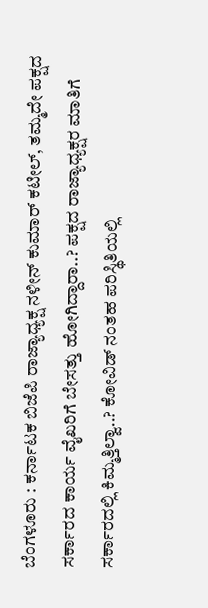ಬೆಂಗಳೂರು : ಕರ್ನಾಟಕ ಬಿಜೆಪಿ ರಾಜ್ಯಾಧ್ಯಕ್ಷ ನಳೀನ್ ಕುಮಾರ್ ಕಟೀಲ್, ತಮ್ಮದೇ ಪಕ್ಷದ ಸರ್ಕಾರದ ಕಾರ್ಯ ವೈಖರಿಗೆ ಬೇಸತ್ತು ಹೋಗಿದ್ದಾರಾ..? ಪಕ್ಷದ ರಾಜ್ಯಾಧ್ಯಕ್ಷರ ಮಾತಿಗೆ ಸರ್ಕಾರದಲ್ಲಿ ಕಿಮ್ಮತ್ತಿಲ್ವಾ..? ಕೋವಿಡ್ ನಂತಹ ಪರಿಸ್ಥಿತಿಯಲ್ಲಿ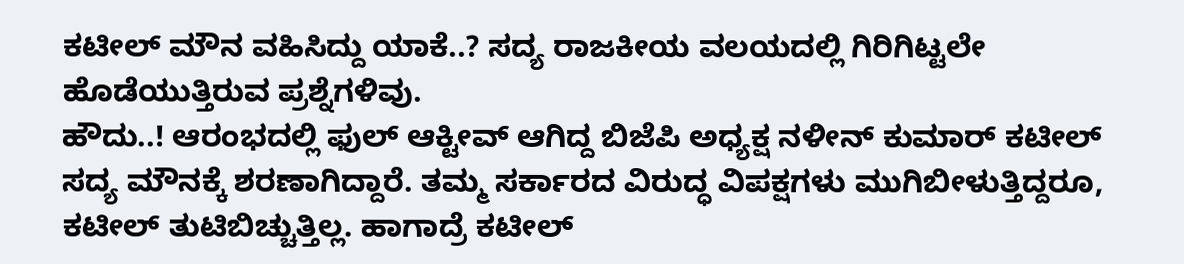ಕಟೀಲ್ ಮೌನ ವಹಿಸಿದ್ದು ಯಾಕೆ..? ಸದ್ಯ ರಾಜಕೀಯ ವಲಯದಲ್ಲಿ ಗಿರಿಗಿಟ್ಟಲೇ ಹೊಡೆಯುತ್ತಿರುವ ಪ್ರಶ್ನೆಗಳಿವು.
ಹೌದು..! ಆರಂಭದಲ್ಲಿ ಫುಲ್ ಆಕ್ಟೀವ್ ಆಗಿದ್ದ ಬಿಜೆಪಿ ಅಧ್ಯಕ್ಷ ನಳೀನ್ ಕುಮಾರ್ ಕಟೀಲ್ ಸದ್ಯ ಮೌನಕ್ಕೆ ಶರಣಾಗಿದ್ದಾರೆ. ತಮ್ಮ ಸರ್ಕಾರದ ವಿರುದ್ಧ ವಿಪಕ್ಷಗಳು ಮುಗಿಬೀಳುತ್ತಿದ್ದರೂ, ಕಟೀಲ್ ತುಟಿಬಿಚ್ಚುತ್ತಿಲ್ಲ. ಹಾಗಾದ್ರೆ ಕಟೀಲ್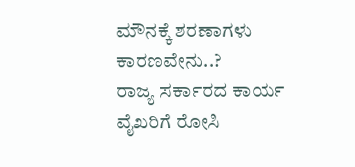ಮೌನಕ್ಕೆ ಶರಣಾಗಳು ಕಾರಣವೇನು..?
ರಾಜ್ಯ ಸರ್ಕಾರದ ಕಾರ್ಯ ವೈಖರಿಗೆ ರೋಸಿ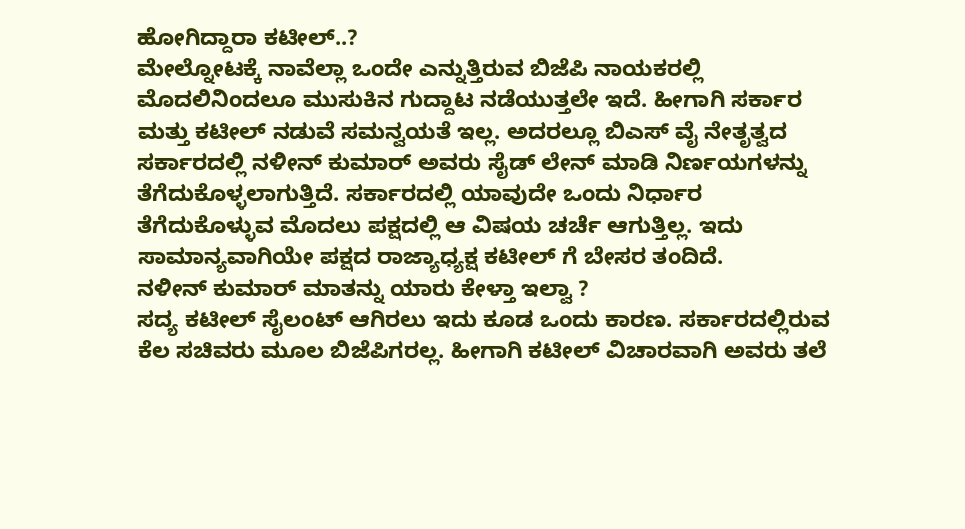ಹೋಗಿದ್ದಾರಾ ಕಟೀಲ್..?
ಮೇಲ್ನೋಟಕ್ಕೆ ನಾವೆಲ್ಲಾ ಒಂದೇ ಎನ್ನುತ್ತಿರುವ ಬಿಜೆಪಿ ನಾಯಕರಲ್ಲಿ ಮೊದಲಿನಿಂದಲೂ ಮುಸುಕಿನ ಗುದ್ದಾಟ ನಡೆಯುತ್ತಲೇ ಇದೆ. ಹೀಗಾಗಿ ಸರ್ಕಾರ ಮತ್ತು ಕಟೀಲ್ ನಡುವೆ ಸಮನ್ವಯತೆ ಇಲ್ಲ. ಅದರಲ್ಲೂ ಬಿಎಸ್ ವೈ ನೇತೃತ್ವದ ಸರ್ಕಾರದಲ್ಲಿ ನಳೀನ್ ಕುಮಾರ್ ಅವರು ಸೈಡ್ ಲೇನ್ ಮಾಡಿ ನಿರ್ಣಯಗಳನ್ನು ತೆಗೆದುಕೊಳ್ಳಲಾಗುತ್ತಿದೆ. ಸರ್ಕಾರದಲ್ಲಿ ಯಾವುದೇ ಒಂದು ನಿರ್ಧಾರ ತೆಗೆದುಕೊಳ್ಳುವ ಮೊದಲು ಪಕ್ಷದಲ್ಲಿ ಆ ವಿಷಯ ಚರ್ಚೆ ಆಗುತ್ತಿಲ್ಲ. ಇದು ಸಾಮಾನ್ಯವಾಗಿಯೇ ಪಕ್ಷದ ರಾಜ್ಯಾಧ್ಯಕ್ಷ ಕಟೀಲ್ ಗೆ ಬೇಸರ ತಂದಿದೆ.
ನಳೀನ್ ಕುಮಾರ್ ಮಾತನ್ನು ಯಾರು ಕೇಳ್ತಾ ಇಲ್ವಾ ?
ಸದ್ಯ ಕಟೀಲ್ ಸೈಲಂಟ್ ಆಗಿರಲು ಇದು ಕೂಡ ಒಂದು ಕಾರಣ. ಸರ್ಕಾರದಲ್ಲಿರುವ ಕೆಲ ಸಚಿವರು ಮೂಲ ಬಿಜೆಪಿಗರಲ್ಲ. ಹೀಗಾಗಿ ಕಟೀಲ್ ವಿಚಾರವಾಗಿ ಅವರು ತಲೆ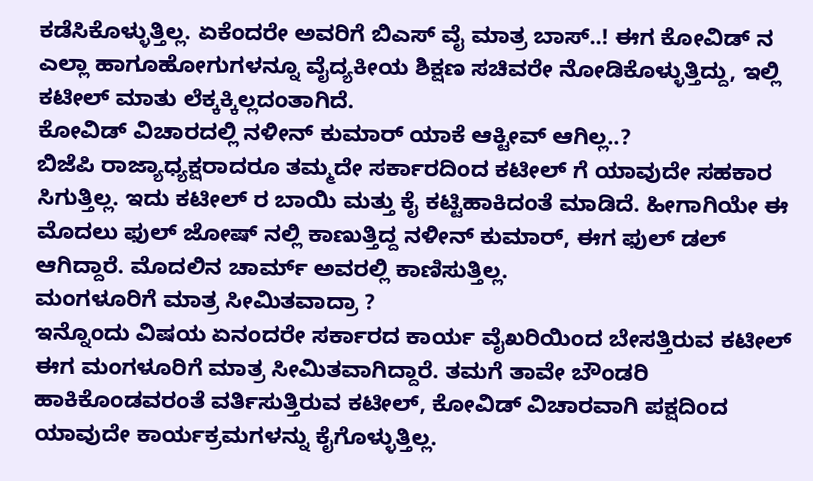ಕಡೆಸಿಕೊಳ್ಳುತ್ತಿಲ್ಲ. ಏಕೆಂದರೇ ಅವರಿಗೆ ಬಿಎಸ್ ವೈ ಮಾತ್ರ ಬಾಸ್..! ಈಗ ಕೋವಿಡ್ ನ ಎಲ್ಲಾ ಹಾಗೂಹೋಗುಗಳನ್ನೂ ವೈದ್ಯಕೀಯ ಶಿಕ್ಷಣ ಸಚಿವರೇ ನೋಡಿಕೊಳ್ಳುತ್ತಿದ್ದು, ಇಲ್ಲಿ ಕಟೀಲ್ ಮಾತು ಲೆಕ್ಕಕ್ಕಿಲ್ಲದಂತಾಗಿದೆ.
ಕೋವಿಡ್ ವಿಚಾರದಲ್ಲಿ ನಳೀನ್ ಕುಮಾರ್ ಯಾಕೆ ಆಕ್ಟೀವ್ ಆಗಿಲ್ಲ..?
ಬಿಜೆಪಿ ರಾಜ್ಯಾಧ್ಯಕ್ಷರಾದರೂ ತಮ್ಮದೇ ಸರ್ಕಾರದಿಂದ ಕಟೀಲ್ ಗೆ ಯಾವುದೇ ಸಹಕಾರ ಸಿಗುತ್ತಿಲ್ಲ. ಇದು ಕಟೀಲ್ ರ ಬಾಯಿ ಮತ್ತು ಕೈ ಕಟ್ಟಿಹಾಕಿದಂತೆ ಮಾಡಿದೆ. ಹೀಗಾಗಿಯೇ ಈ ಮೊದಲು ಫುಲ್ ಜೋಷ್ ನಲ್ಲಿ ಕಾಣುತ್ತಿದ್ದ ನಳೀನ್ ಕುಮಾರ್, ಈಗ ಫುಲ್ ಡಲ್ ಆಗಿದ್ದಾರೆ. ಮೊದಲಿನ ಚಾರ್ಮ್ ಅವರಲ್ಲಿ ಕಾಣಿಸುತ್ತಿಲ್ಲ.
ಮಂಗಳೂರಿಗೆ ಮಾತ್ರ ಸೀಮಿತವಾದ್ರಾ ?
ಇನ್ನೊಂದು ವಿಷಯ ಏನಂದರೇ ಸರ್ಕಾರದ ಕಾರ್ಯ ವೈಖರಿಯಿಂದ ಬೇಸತ್ತಿರುವ ಕಟೀಲ್ ಈಗ ಮಂಗಳೂರಿಗೆ ಮಾತ್ರ ಸೀಮಿತವಾಗಿದ್ದಾರೆ. ತಮಗೆ ತಾವೇ ಬೌಂಡರಿ ಹಾಕಿಕೊಂಡವರಂತೆ ವರ್ತಿಸುತ್ತಿರುವ ಕಟೀಲ್, ಕೋವಿಡ್ ವಿಚಾರವಾಗಿ ಪಕ್ಷದಿಂದ ಯಾವುದೇ ಕಾರ್ಯಕ್ರಮಗಳನ್ನು ಕೈಗೊಳ್ಳುತ್ತಿಲ್ಲ.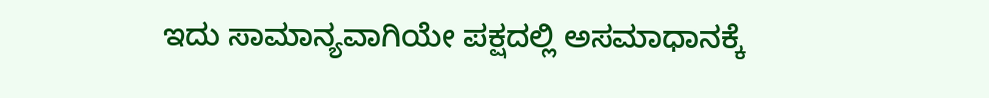ಇದು ಸಾಮಾನ್ಯವಾಗಿಯೇ ಪಕ್ಷದಲ್ಲಿ ಅಸಮಾಧಾನಕ್ಕೆ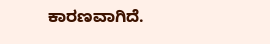ಕಾರಣವಾಗಿದೆ.